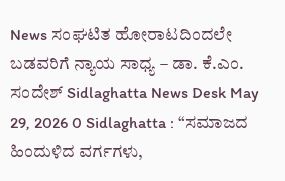News ಸಂಘಟಿತ ಹೋರಾಟದಿಂದಲೇ ಬಡವರಿಗೆ ನ್ಯಾಯ ಸಾಧ್ಯ – ಡಾ. ಕೆ.ಎಂ. ಸಂದೇಶ್ Sidlaghatta News Desk May 29, 2026 0 Sidlaghatta : “ಸಮಾಜದ ಹಿಂದುಳಿದ ವರ್ಗಗಳು,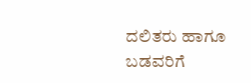ದಲಿತರು ಹಾಗೂ ಬಡವರಿಗೆ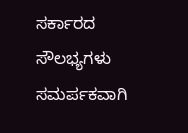ಸರ್ಕಾರದ ಸೌಲಭ್ಯಗಳು ಸಮರ್ಪಕವಾಗಿ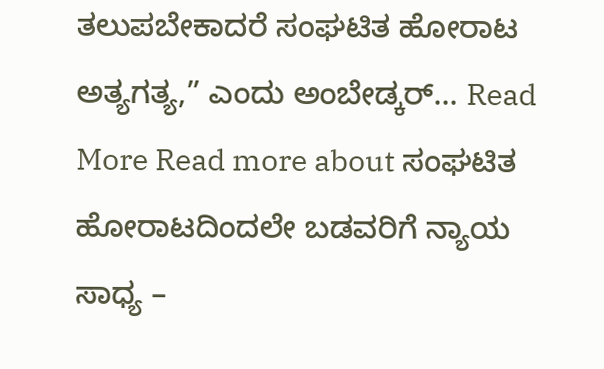ತಲುಪಬೇಕಾದರೆ ಸಂಘಟಿತ ಹೋರಾಟ ಅತ್ಯಗತ್ಯ,” ಎಂದು ಅಂಬೇಡ್ಕರ್... Read More Read more about ಸಂಘಟಿತ ಹೋರಾಟದಿಂದಲೇ ಬಡವರಿಗೆ ನ್ಯಾಯ ಸಾಧ್ಯ –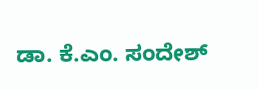ಡಾ. ಕೆ.ಎಂ. ಸಂದೇಶ್